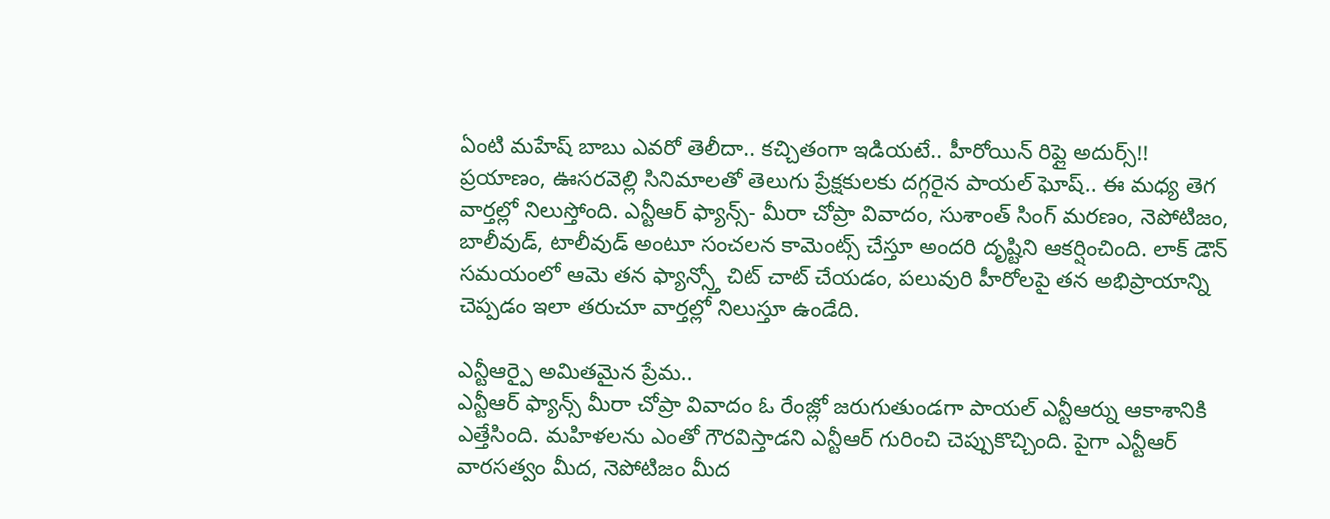ఏంటి మహేష్ బాబు ఎవరో తెలీదా.. కచ్చితంగా ఇడియటే.. హీరోయిన్ రిప్లై అదుర్స్!!
ప్రయాణం, ఊసరవెల్లి సినిమాలతో తెలుగు ప్రేక్షకులకు దగ్గరైన పాయల్ ఘోష్.. ఈ మధ్య తెగ వార్తల్లో నిలుస్తోంది. ఎన్టీఆర్ ఫ్యాన్స్- మీరా చోప్రా వివాదం, సుశాంత్ సింగ్ మరణం, నెపోటిజం, బాలీవుడ్, టాలీవుడ్ అంటూ సంచలన కామెంట్స్ చేస్తూ అందరి దృష్టిని ఆకర్షించింది. లాక్ డౌన్ సమయంలో ఆమె తన ఫ్యాన్స్తో చిట్ చాట్ చేయడం, పలువురి హీరోలపై తన అభిప్రాయాన్ని చెప్పడం ఇలా తరుచూ వార్తల్లో నిలుస్తూ ఉండేది.

ఎన్టీఆర్పై అమితమైన ప్రేమ..
ఎన్టీఆర్ ఫ్యాన్స్ మీరా చోప్రా వివాదం ఓ రేంజ్లో జరుగుతుండగా పాయల్ ఎన్టీఆర్ను ఆకాశానికి ఎత్తేసింది. మహిళలను ఎంతో గౌరవిస్తాడని ఎన్టీఆర్ గురించి చెప్పుకొచ్చింది. పైగా ఎన్టీఆర్ వారసత్వం మీద, నెపోటిజం మీద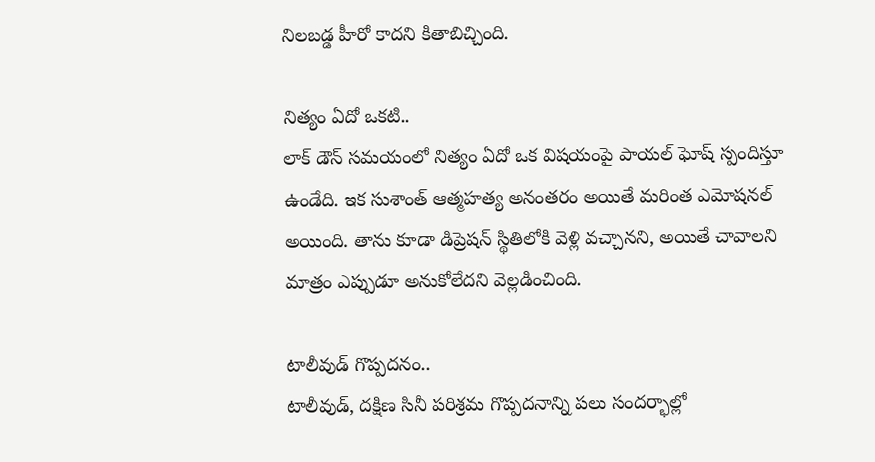నిలబడ్డ హీరో కాదని కితాబిచ్చింది.

నిత్యం ఏదో ఒకటి..
లాక్ డౌన్ సమయంలో నిత్యం ఏదో ఒక విషయంపై పాయల్ ఘోష్ స్పందిస్తూ ఉండేది. ఇక సుశాంత్ ఆత్మహత్య అనంతరం అయితే మరింత ఎమోషనల్ అయింది. తాను కూడా డిప్రెషన్ స్థితిలోకి వెళ్లి వచ్చానని, అయితే చావాలని మాత్రం ఎప్పుడూ అనుకోలేదని వెల్లడించింది.

టాలీవుడ్ గొప్పదనం..
టాలీవుడ్, దక్షిణ సినీ పరిశ్రమ గొప్పదనాన్ని పలు సందర్భాల్లో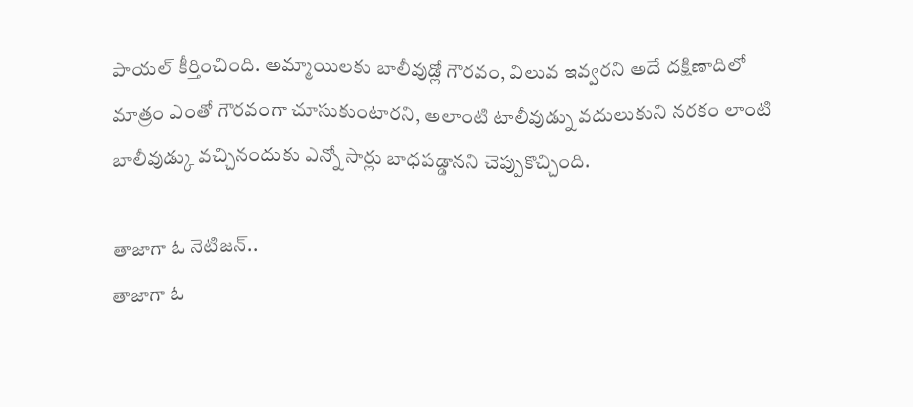పాయల్ కీర్తించింది. అమ్మాయిలకు బాలీవుడ్లో గౌరవం, విలువ ఇవ్వరని అదే దక్షిణాదిలో మాత్రం ఎంతో గౌరవంగా చూసుకుంటారని, అలాంటి టాలీవుడ్ను వదులుకుని నరకం లాంటి బాలీవుడ్కు వచ్చినందుకు ఎన్నో సార్లు బాధపడ్డానని చెప్పుకొచ్చింది.

తాజాగా ఓ నెటిజన్..
తాజాగా ఓ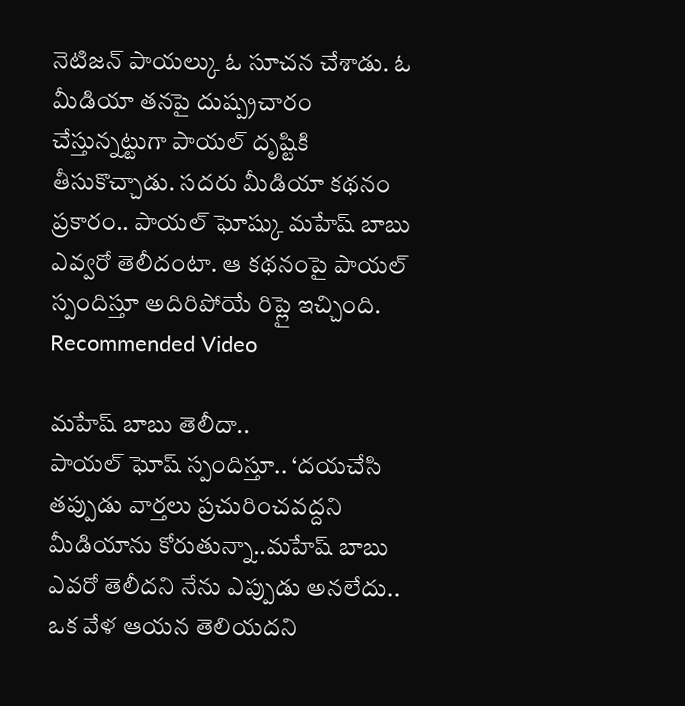నెటిజన్ పాయల్కు ఓ సూచన చేశాడు. ఓ మీడియా తనపై దుష్ప్రచారం చేస్తున్నట్టుగా పాయల్ దృష్టికి తీసుకొచ్చాడు. సదరు మీడియా కథనం ప్రకారం.. పాయల్ ఘోష్కు మహేష్ బాబు ఎవ్వరో తెలీదంటా. ఆ కథనంపై పాయల్ స్పందిస్తూ అదిరిపోయే రిప్లై ఇచ్చింది.
Recommended Video

మహేష్ బాబు తెలీదా..
పాయల్ ఘోష్ స్పందిస్తూ.. ‘దయచేసి తప్పుడు వార్తలు ప్రచురించవద్దని మీడియాను కోరుతున్నా..మహేష్ బాబు ఎవరో తెలీదని నేను ఎప్పుడు అనలేదు.. ఒక వేళ ఆయన తెలియదని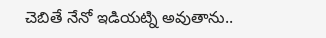చెబితే నేనో ఇడియట్ని అవుతాను..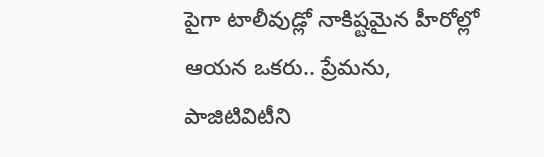పైగా టాలీవుడ్లో నాకిష్టమైన హీరోల్లో ఆయన ఒకరు.. ప్రేమను, పాజిటివిటీని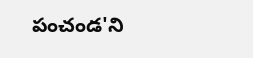పంచండ'ని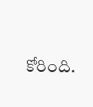కోరింది.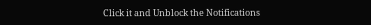Click it and Unblock the Notifications